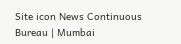Site icon News Continuous Bureau | Mumbai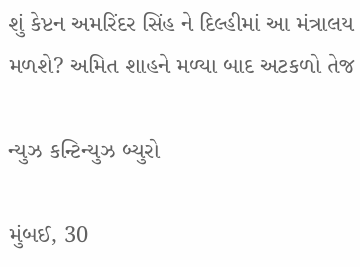શું કેપ્ટન અમરિંદર સિંહ ને દિલ્હીમાં આ મંત્રાલય મળશે? અમિત શાહને મળ્યા બાદ અટકળો તેજ

ન્યુઝ કન્ટિન્યુઝ બ્યુરો

મુંબઈ, 30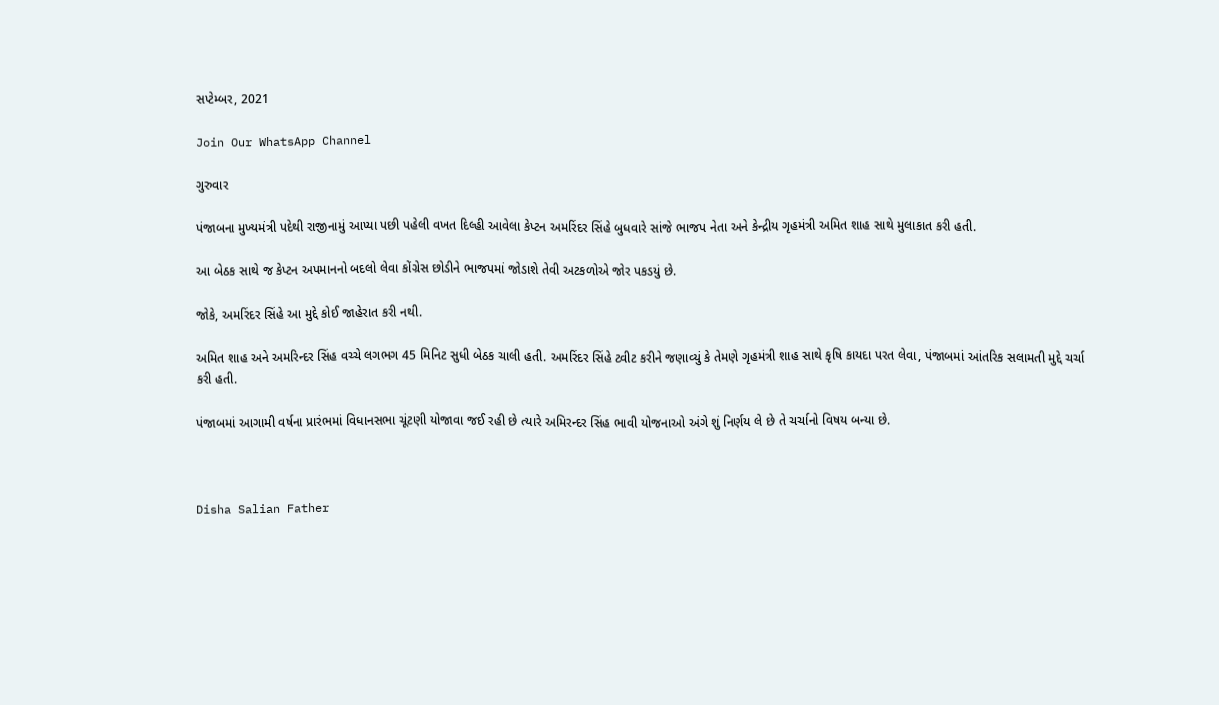સપ્ટેમ્બર, 2021

Join Our WhatsApp Channel

ગુરુવાર

પંજાબના મુખ્યમંત્રી પદેથી રાજીનામું આપ્યા પછી પહેલી વખત દિલ્હી આવેલા કેપ્ટન અમરિંદર સિંહે બુધવારે સાંજે ભાજપ નેતા અને કેન્દ્રીય ગૃહમંત્રી અમિત શાહ સાથે મુલાકાત કરી હતી.

આ બેઠક સાથે જ કેપ્ટન અપમાનનો બદલો લેવા કોંગ્રેસ છોડીને ભાજપમાં જોડાશે તેવી અટકળોએ જોર પકડયું છે.

જોકે, અમરિંદર સિંહે આ મુદ્દે કોઈ જાહેરાત કરી નથી.

અમિત શાહ અને અમરિન્દર સિંહ વચ્ચે લગભગ 45 મિનિટ સુધી બેઠક ચાલી હતી. અમરિંદર સિંહે ટ્વીટ કરીને જણાવ્યું કે તેમણે ગૃહમંત્રી શાહ સાથે કૃષિ કાયદા પરત લેવા, પંજાબમાં આંતરિક સલામતી મુદ્દે ચર્ચા કરી હતી.

પંજાબમાં આગામી વર્ષના પ્રારંભમાં વિધાનસભા ચૂંટણી યોજાવા જઈ રહી છે ત્યારે અમિરન્દર સિંહ ભાવી યોજનાઓ અંગે શું નિર્ણય લે છે તે ચર્ચાનો વિષય બન્યા છે.



Disha Salian Father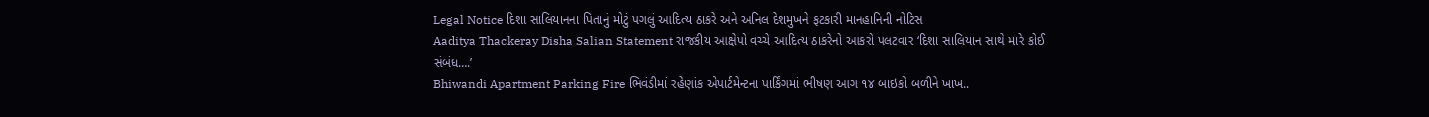Legal Notice દિશા સાલિયાનના પિતાનું મોટું પગલું આદિત્ય ઠાકરે અને અનિલ દેશમુખને ફટકારી માનહાનિની નોટિસ
Aaditya Thackeray Disha Salian Statement રાજકીય આક્ષેપો વચ્ચે આદિત્ય ઠાકરેનો આકરો પલટવાર ‘દિશા સાલિયાન સાથે મારે કોઈ સંબંધ….’
Bhiwandi Apartment Parking Fire ભિવંડીમાં રહેણાંક એપાર્ટમેન્ટના પાર્કિંગમાં ભીષણ આગ ૧૪ બાઇકો બળીને ખાખ..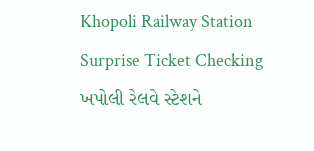Khopoli Railway Station Surprise Ticket Checking ખપોલી રેલવે સ્ટેશને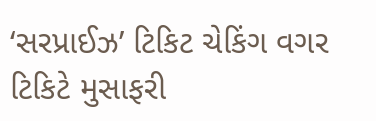‘સરપ્રાઈઝ’ ટિકિટ ચેકિંગ વગર ટિકિટે મુસાફરી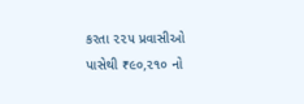કરતા ૨૨૫ પ્રવાસીઓ પાસેથી ₹૯૦,૨૧૦ નો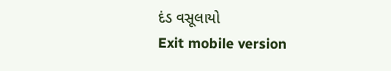દંડ વસૂલાયો
Exit mobile version